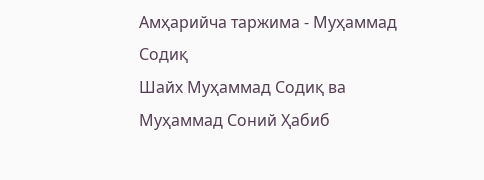Амҳарийча таржима - Муҳаммад Содиқ
Шайх Муҳаммад Содиқ ва Муҳаммад Соний Ҳабиб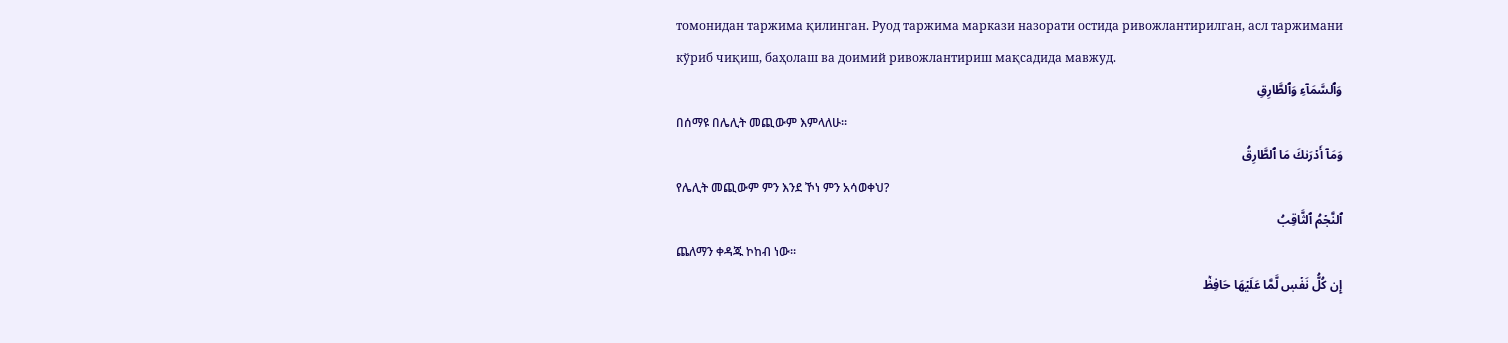томонидан таржима қилинган. Руод таржима маркази назорати остида ривожлантирилган, асл таржимани кўриб чиқиш, баҳолаш ва доимий ривожлантириш мақсадида мавжуд.
وَٱلسَّمَآءِ وَٱلطَّارِقِ
በሰማዩ በሌሊት መጪውም እምላለሁ፡፡
وَمَآ أَدۡرَىٰكَ مَا ٱلطَّارِقُ
የሌሊት መጪውም ምን እንደ ኾነ ምን አሳወቀህ?
ٱلنَّجۡمُ ٱلثَّاقِبُ
ጨለማን ቀዳጁ ኮከብ ነው፡፡
إِن كُلُّ نَفۡسٖ لَّمَّا عَلَيۡهَا حَافِظٞ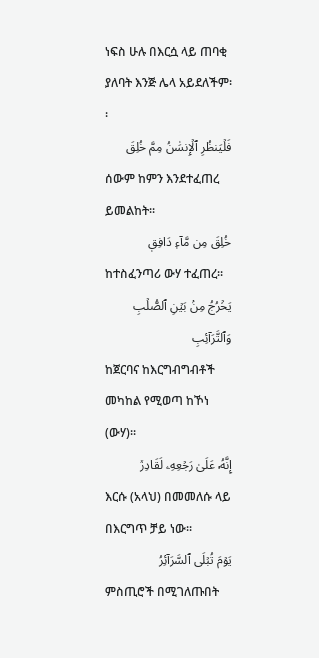ነፍስ ሁሉ በእርሷ ላይ ጠባቂ ያለባት እንጅ ሌላ አይደለችም፡፡
فَلۡيَنظُرِ ٱلۡإِنسَٰنُ مِمَّ خُلِقَ
ሰውም ከምን እንደተፈጠረ ይመልከት፡፡
خُلِقَ مِن مَّآءٖ دَافِقٖ
ከተስፈንጣሪ ውሃ ተፈጠረ፡፡
يَخۡرُجُ مِنۢ بَيۡنِ ٱلصُّلۡبِ وَٱلتَّرَآئِبِ
ከጀርባና ከእርግብግብቶች መካከል የሚወጣ ከኾነ (ውሃ)፡፡
إِنَّهُۥ عَلَىٰ رَجۡعِهِۦ لَقَادِرٞ
እርሱ (አላህ) በመመለሱ ላይ በእርግጥ ቻይ ነው፡፡
يَوۡمَ تُبۡلَى ٱلسَّرَآئِرُ
ምስጢሮች በሚገለጡበት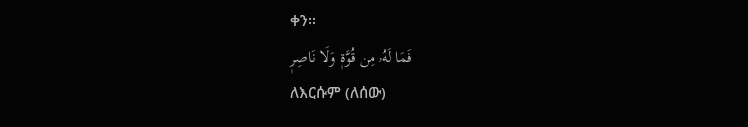ቀን፡፡
فَمَا لَهُۥ مِن قُوَّةٖ وَلَا نَاصِرٖ
ለእርሱም (ለሰው)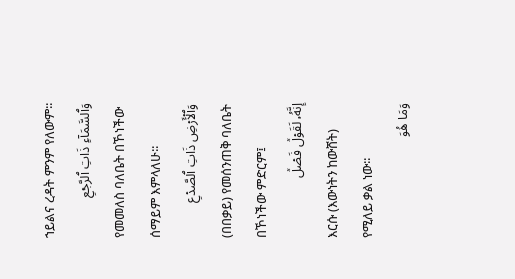ኀይልና ረዳት ምንም የለውም፡፡
وَٱلسَّمَآءِ ذَاتِ ٱلرَّجۡعِ
የመመለስ ባለቤት በኾነችው ሰማይም እምላለሁ፡፡
وَٱلۡأَرۡضِ ذَاتِ ٱلصَّدۡعِ
(በበቃይ) የመሰንጠቅ ባለቤት በኾነችው ምድርም፤
إِنَّهُۥ لَقَوۡلٞ فَصۡلٞ
እርሱ (እውነትን ከውሸት) የሚለይ ቃል ነው፡፡
وَمَا هُوَ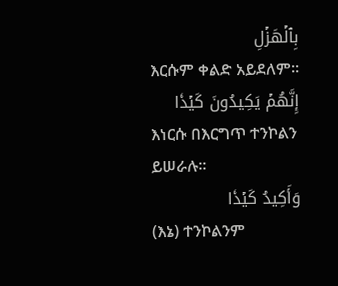بِٱلۡهَزۡلِ
እርሱም ቀልድ አይደለም፡፡
إِنَّهُمۡ يَكِيدُونَ كَيۡدٗا
እነርሱ በእርግጥ ተንኮልን ይሠራሉ፡፡
وَأَكِيدُ كَيۡدٗا
(እኔ) ተንኮልንም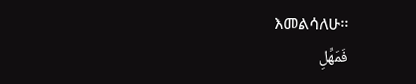እመልሳለሁ፡፡
فَمَهِّلِ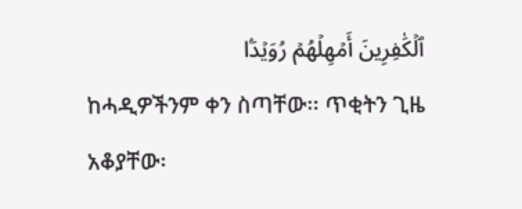ٱلۡكَٰفِرِينَ أَمۡهِلۡهُمۡ رُوَيۡدَۢا
ከሓዲዎችንም ቀን ስጣቸው፡፡ ጥቂትን ጊዜ አቆያቸው፡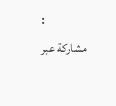፡
مشاركة عبر